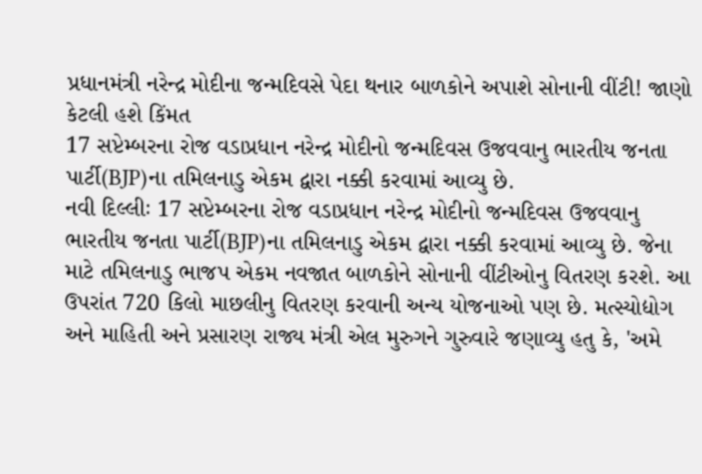પ્રધાનમંત્રી નરેન્દ્ર મોદીના જન્મદિવસે પેદા થનાર બાળકોને અપાશે સોનાની વીંટી! જાણો કેટલી હશે કિંમત
17 સપ્ટેમ્બરના રોજ વડાપ્રધાન નરેન્દ્ર મોદીનો જન્મદિવસ ઉજવવાનુ ભારતીય જનતા પાર્ટી(BJP)ના તમિલનાડુ એકમ દ્વારા નક્કી કરવામાં આવ્યુ છે.
નવી દિલ્લીઃ 17 સપ્ટેમ્બરના રોજ વડાપ્રધાન નરેન્દ્ર મોદીનો જન્મદિવસ ઉજવવાનુ ભારતીય જનતા પાર્ટી(BJP)ના તમિલનાડુ એકમ દ્વારા નક્કી કરવામાં આવ્યુ છે. જેના માટે તમિલનાડુ ભાજપ એકમ નવજાત બાળકોને સોનાની વીંટીઓનુ વિતરણ કરશે. આ ઉપરાંત 720 કિલો માછલીનુ વિતરણ કરવાની અન્ય યોજનાઓ પણ છે. મત્સ્યોદ્યોગ અને માહિતી અને પ્રસારણ રાજ્ય મંત્રી એલ મુરુગને ગુરુવારે જણાવ્યુ હતુ કે, 'અમે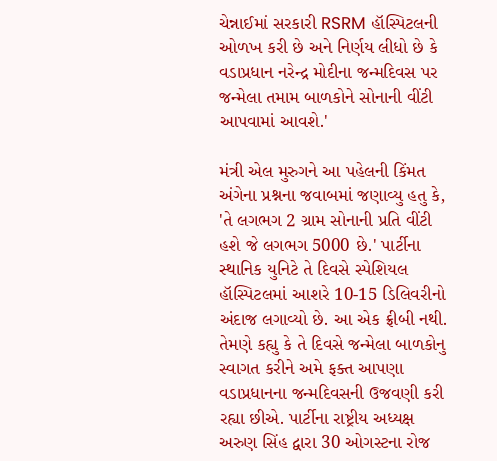ચેન્નાઈમાં સરકારી RSRM હૉસ્પિટલની ઓળખ કરી છે અને નિર્ણય લીધો છે કે વડાપ્રધાન નરેન્દ્ર મોદીના જન્મદિવસ પર જન્મેલા તમામ બાળકોને સોનાની વીંટી આપવામાં આવશે.'

મંત્રી એલ મુરુગને આ પહેલની કિંમત અંગેના પ્રશ્નના જવાબમાં જણાવ્યુ હતુ કે, 'તે લગભગ 2 ગ્રામ સોનાની પ્રતિ વીંટી હશે જે લગભગ 5000 છે.' પાર્ટીના સ્થાનિક યુનિટે તે દિવસે સ્પેશિયલ હૉસ્પિટલમાં આશરે 10-15 ડિલિવરીનો અંદાજ લગાવ્યો છે. આ એક ફ્રીબી નથી. તેમણે કહ્યુ કે તે દિવસે જન્મેલા બાળકોનુ સ્વાગત કરીને અમે ફક્ત આપણા વડાપ્રધાનના જન્મદિવસની ઉજવણી કરી રહ્યા છીએ. પાર્ટીના રાષ્ટ્રીય અધ્યક્ષ અરુણ સિંહ દ્વારા 30 ઓગસ્ટના રોજ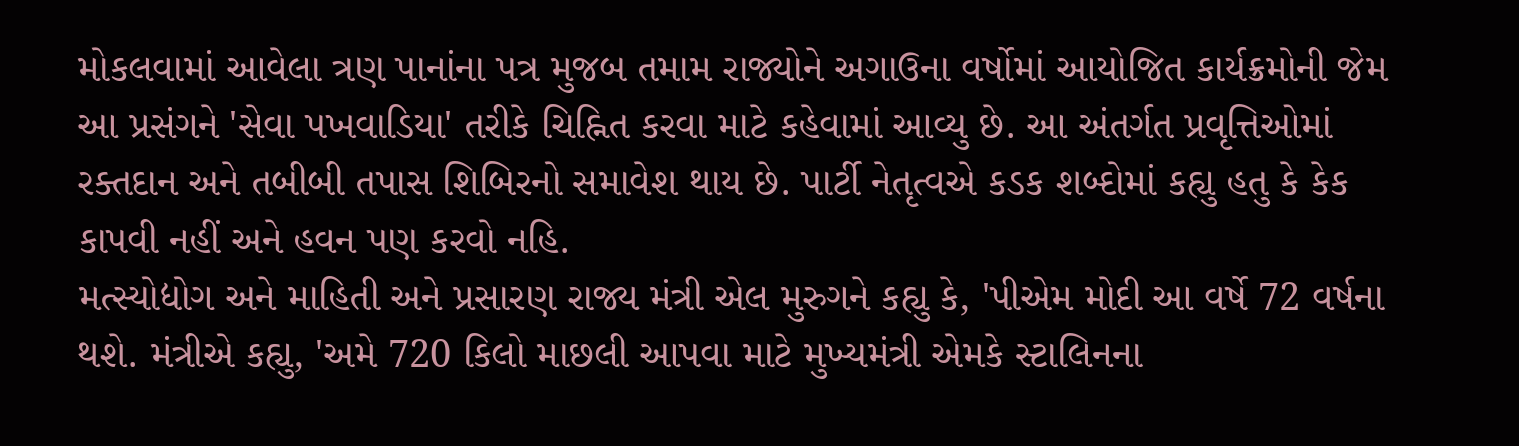મોકલવામાં આવેલા ત્રણ પાનાંના પત્ર મુજબ તમામ રાજ્યોને અગાઉના વર્ષોમાં આયોજિત કાર્યક્રમોની જેમ આ પ્રસંગને 'સેવા પખવાડિયા' તરીકે ચિહ્નિત કરવા માટે કહેવામાં આવ્યુ છે. આ અંતર્ગત પ્રવૃત્તિઓમાં રક્તદાન અને તબીબી તપાસ શિબિરનો સમાવેશ થાય છે. પાર્ટી નેતૃત્વએ કડક શબ્દોમાં કહ્યુ હતુ કે કેક કાપવી નહીં અને હવન પણ કરવો નહિ.
મત્સ્યોદ્યોગ અને માહિતી અને પ્રસારણ રાજ્ય મંત્રી એલ મુરુગને કહ્યુ કે, 'પીએમ મોદી આ વર્ષે 72 વર્ષના થશે. મંત્રીએ કહ્યુ, 'અમે 720 કિલો માછલી આપવા માટે મુખ્યમંત્રી એમકે સ્ટાલિનના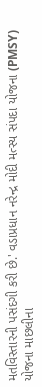મતવિસ્તારની પસંદગી કરી છે.' વડાપ્રધાન નરેન્દ્ર મોદી મત્સ્ય સંપદા યોજના (PMSY) યોજના માછલીના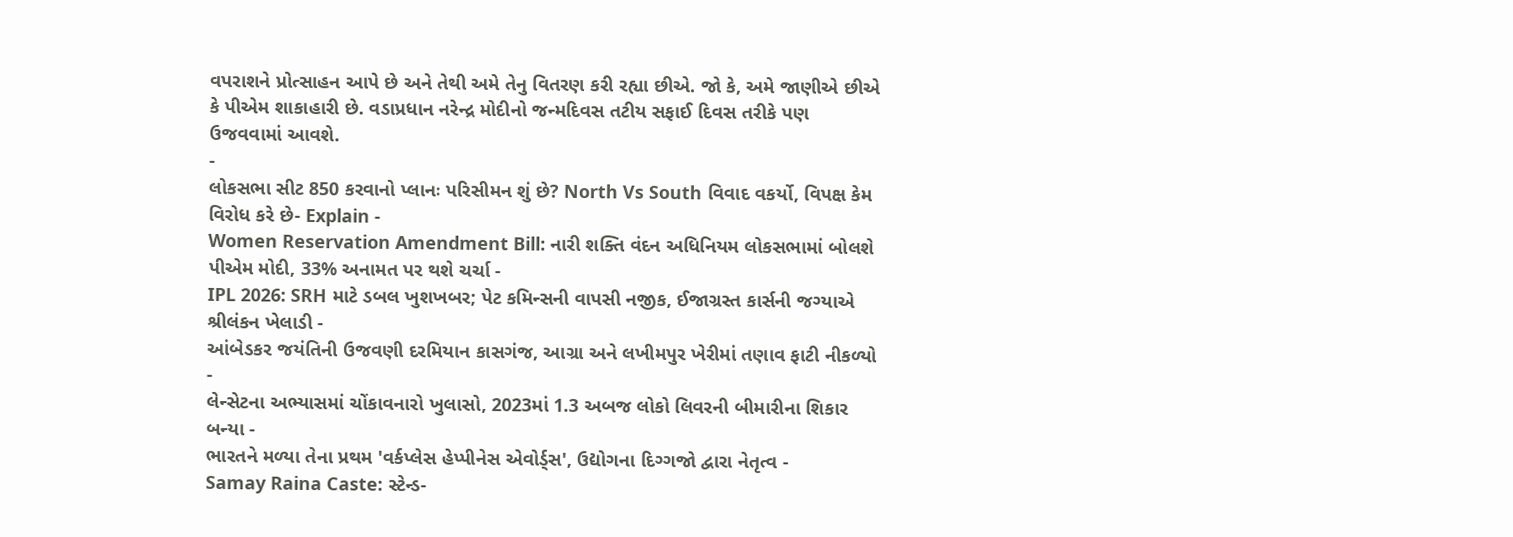વપરાશને પ્રોત્સાહન આપે છે અને તેથી અમે તેનુ વિતરણ કરી રહ્યા છીએ. જો કે, અમે જાણીએ છીએ કે પીએમ શાકાહારી છે. વડાપ્રધાન નરેન્દ્ર મોદીનો જન્મદિવસ તટીય સફાઈ દિવસ તરીકે પણ ઉજવવામાં આવશે.
-
લોકસભા સીટ 850 કરવાનો પ્લાનઃ પરિસીમન શું છે? North Vs South વિવાદ વકર્યો, વિપક્ષ કેમ વિરોધ કરે છે- Explain -
Women Reservation Amendment Bill: નારી શક્તિ વંદન અધિનિયમ લોકસભામાં બોલશે પીએમ મોદી, 33% અનામત પર થશે ચર્ચા -
IPL 2026: SRH માટે ડબલ ખુશખબર; પેટ કમિન્સની વાપસી નજીક, ઈજાગ્રસ્ત કાર્સની જગ્યાએ શ્રીલંકન ખેલાડી -
આંબેડકર જયંતિની ઉજવણી દરમિયાન કાસગંજ, આગ્રા અને લખીમપુર ખેરીમાં તણાવ ફાટી નીકળ્યો -
લેન્સેટના અભ્યાસમાં ચોંકાવનારો ખુલાસો, 2023માં 1.3 અબજ લોકો લિવરની બીમારીના શિકાર બન્યા -
ભારતને મળ્યા તેના પ્રથમ 'વર્કપ્લેસ હેપ્પીનેસ એવોર્ડ્સ', ઉદ્યોગના દિગ્ગજો દ્વારા નેતૃત્વ -
Samay Raina Caste: સ્ટેન્ડ-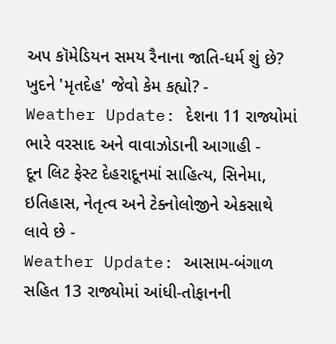અપ કૉમેડિયન સમય રૈનાના જાતિ-ધર્મ શું છે? ખુદને 'મૃતદેહ' જેવો કેમ કહ્યો? -
Weather Update: દેશના 11 રાજ્યોમાં ભારે વરસાદ અને વાવાઝોડાની આગાહી -
દૂન લિટ ફેસ્ટ દેહરાદૂનમાં સાહિત્ય, સિનેમા, ઇતિહાસ, નેતૃત્વ અને ટેક્નોલોજીને એકસાથે લાવે છે -
Weather Update: આસામ-બંગાળ સહિત 13 રાજ્યોમાં આંધી-તોફાનની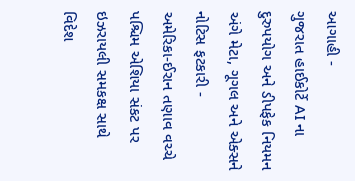આગાહી -
ગુજરાત હાઈકોર્ટે AI ના દુરુપયોગ અને ડીપફેક નિયમન અંગે મેટા, ગૂગલ અને એક્સને નોટિસ ફટકારી -
અમેરિકા-ઈરાન તણાવ વચ્ચે પશ્ચિમ એશિયા સંકટ પર ઇઝરાયલી સમકક્ષ સાથે વિદેશ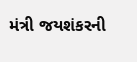મંત્રી જયશંકરની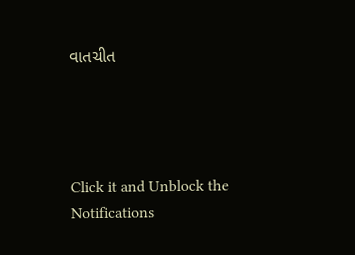વાતચીત




Click it and Unblock the Notifications